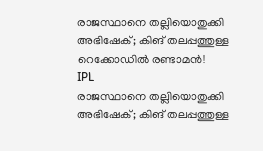രാജസ്ഥാനെ തല്ലിയൊതുക്കി അഭിഷേക്; കിങ് തലപ്പത്തുള്ള റെക്കോഡില്‍ രണ്ടാമന്‍!
IPL
രാജസ്ഥാനെ തല്ലിയൊതുക്കി അഭിഷേക്; കിങ് തലപ്പത്തുള്ള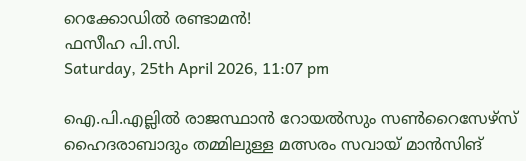റെക്കോഡില്‍ രണ്ടാമന്‍!
ഫസീഹ പി.സി.
Saturday, 25th April 2026, 11:07 pm

ഐ.പി.എല്ലില്‍ രാജസ്ഥാന്‍ റോയല്‍സും സണ്‍റൈസേഴ്സ് ഹൈദരാബാദും തമ്മിലുള്ള മത്സരം സവായ് മാന്‍സിങ്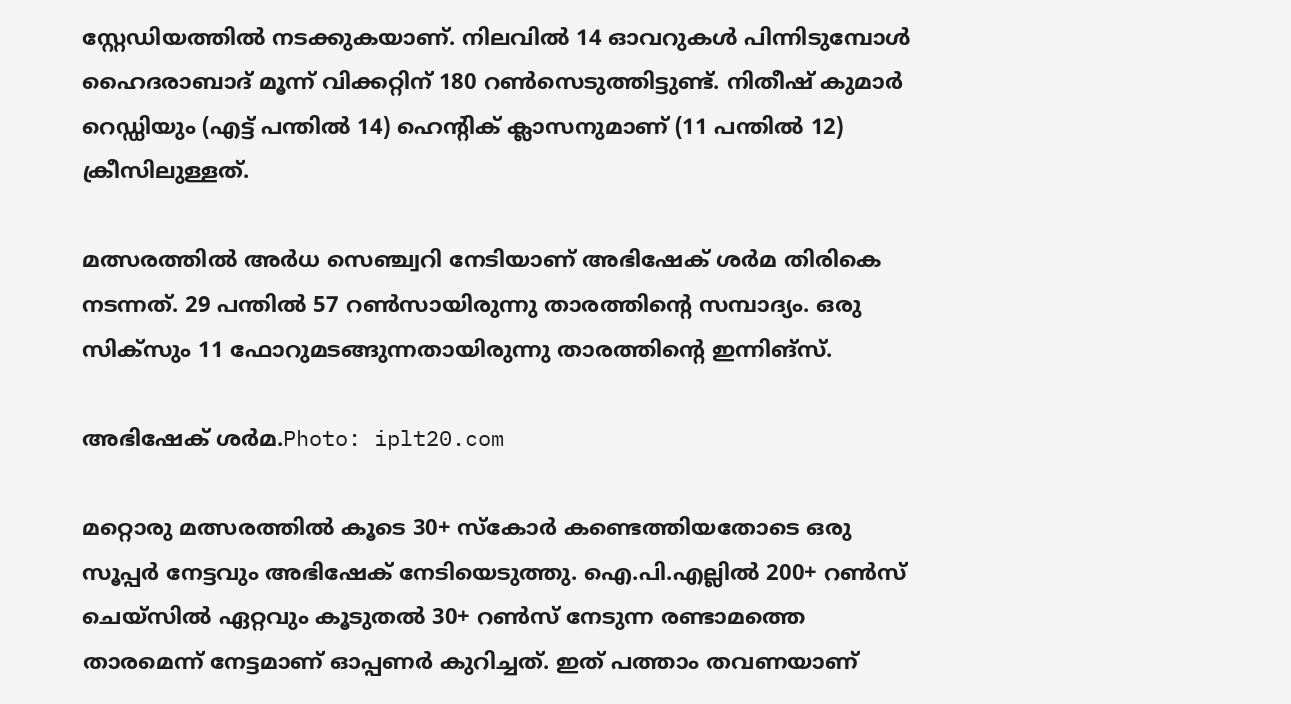സ്റ്റേഡിയത്തില്‍ നടക്കുകയാണ്. നിലവില്‍ 14 ഓവറുകള്‍ പിന്നിടുമ്പോള്‍ ഹൈദരാബാദ് മൂന്ന് വിക്കറ്റിന് 180 റണ്‍സെടുത്തിട്ടുണ്ട്. നിതീഷ് കുമാര്‍ റെഡ്ഡിയും (എട്ട് പന്തില്‍ 14) ഹെന്റിക് ക്ലാസനുമാണ് (11 പന്തില്‍ 12) ക്രീസിലുള്ളത്.

മത്സരത്തില്‍ അര്‍ധ സെഞ്ച്വറി നേടിയാണ് അഭിഷേക് ശര്‍മ തിരികെ നടന്നത്. 29 പന്തില്‍ 57 റണ്‍സായിരുന്നു താരത്തിന്റെ സമ്പാദ്യം. ഒരു സിക്സും 11 ഫോറുമടങ്ങുന്നതായിരുന്നു താരത്തിന്റെ ഇന്നിങ്സ്.

അഭിഷേക് ശർമ.Photo: iplt20.com

മറ്റൊരു മത്സരത്തില്‍ കൂടെ 30+ സ്‌കോര്‍ കണ്ടെത്തിയതോടെ ഒരു സൂപ്പര്‍ നേട്ടവും അഭിഷേക് നേടിയെടുത്തു. ഐ.പി.എല്ലില്‍ 200+ റണ്‍സ് ചെയ്സില്‍ ഏറ്റവും കൂടുതല്‍ 30+ റണ്‍സ് നേടുന്ന രണ്ടാമത്തെ താരമെന്ന് നേട്ടമാണ് ഓപ്പണര്‍ കുറിച്ചത്. ഇത് പത്താം തവണയാണ്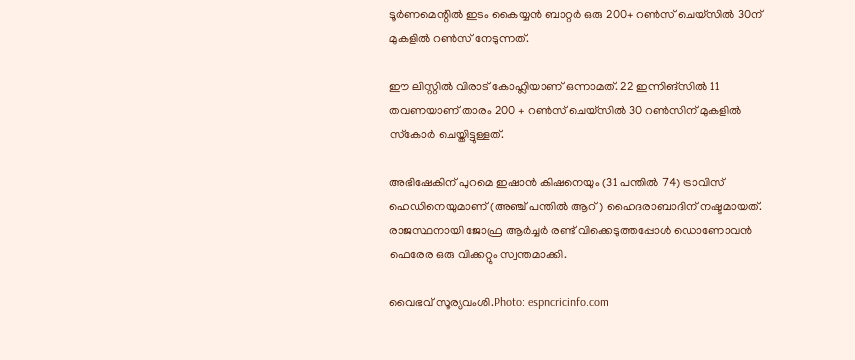ടൂര്‍ണമെന്റില്‍ ഇടം കൈയ്യന്‍ ബാറ്റര്‍ ഒരു 200+ റണ്‍സ് ചെയ്സില്‍ 30ന് മുകളില്‍ റണ്‍സ് നേടുന്നത്.

ഈ ലിസ്റ്റില്‍ വിരാട് കോഹ്ലിയാണ് ഒന്നാമത്. 22 ഇന്നിങ്‌സില്‍ 11 തവണയാണ് താരം 200 + റണ്‍സ് ചെയ്സില്‍ 30 റണ്‍സിന് മുകളില്‍ സ്‌കോര്‍ ചെയ്തിട്ടുള്ളത്.

അഭിഷേകിന് പുറമെ ഇഷാന്‍ കിഷനെയും (31 പന്തില്‍ 74) ട്രാവിസ് ഹെഡിനെയുമാണ് (അഞ്ച് പന്തില്‍ ആറ്) ഹൈദരാബാദിന് നഷ്ടമായത്. രാജസ്ഥനായി ജോഫ്ര ആര്‍ച്ചര്‍ രണ്ട് വിക്കെടുത്തപ്പോള്‍ ഡൊണോവന്‍ ഫെരേര ഒരു വിക്കറ്റും സ്വന്തമാക്കി.

വൈഭവ് സൂര്യവംശി.Photo: espncricinfo.com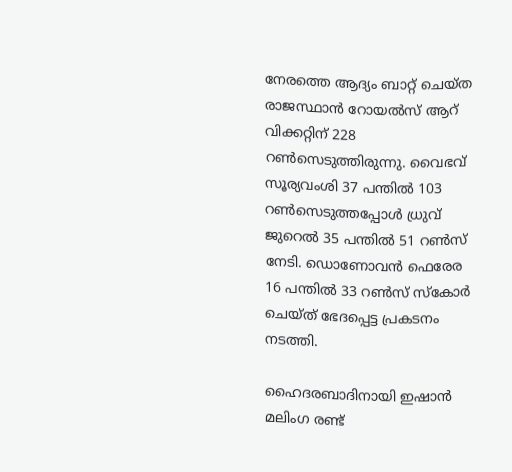നേരത്തെ ആദ്യം ബാറ്റ് ചെയ്ത രാജസ്ഥാന്‍ റോയല്‍സ് ആറ് വിക്കറ്റിന് 228 റണ്‍സെടുത്തിരുന്നു. വൈഭവ് സൂര്യവംശി 37 പന്തില്‍ 103 റണ്‍സെടുത്തപ്പോള്‍ ധ്രുവ് ജുറെല്‍ 35 പന്തില്‍ 51 റണ്‍സ് നേടി. ഡൊണോവന്‍ ഫെരേര 16 പന്തില്‍ 33 റണ്‍സ് സ്‌കോര്‍ ചെയ്ത് ഭേദപ്പെട്ട പ്രകടനം നടത്തി.

ഹൈദരബാദിനായി ഇഷാന്‍ മലിംഗ രണ്ട്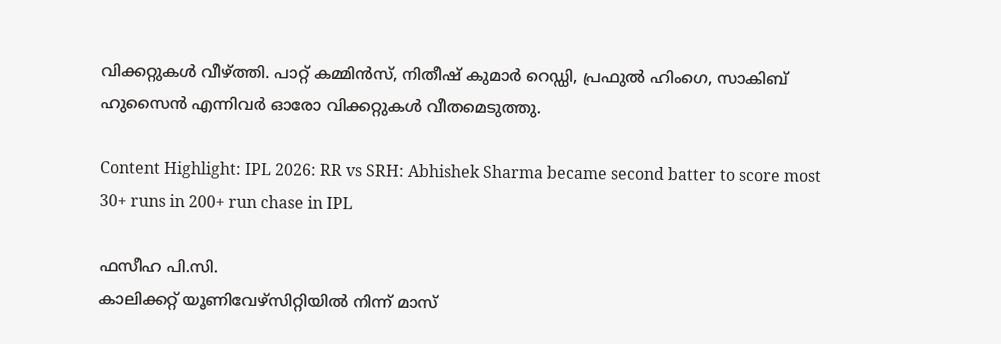വിക്കറ്റുകള്‍ വീഴ്ത്തി. പാറ്റ് കമ്മിന്‍സ്, നിതീഷ് കുമാര്‍ റെഡ്ഡി, പ്രഫുല്‍ ഹിംഗെ, സാകിബ് ഹുസൈന്‍ എന്നിവര്‍ ഓരോ വിക്കറ്റുകള്‍ വീതമെടുത്തു.

Content Highlight: IPL 2026: RR vs SRH: Abhishek Sharma became second batter to score most 30+ runs in 200+ run chase in IPL

ഫസീഹ പി.സി.
കാലിക്കറ്റ് യൂണിവേഴ്‌സിറ്റിയില്‍ നിന്ന് മാസ്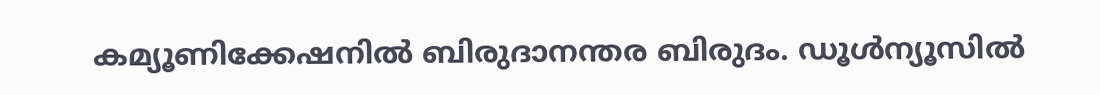കമ്യൂണിക്കേഷനില്‍ ബിരുദാനന്തര ബിരുദം. ഡൂള്‍ന്യൂസില്‍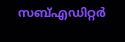സബ്എഡിറ്റര്‍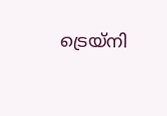ട്രെയ്‌നി